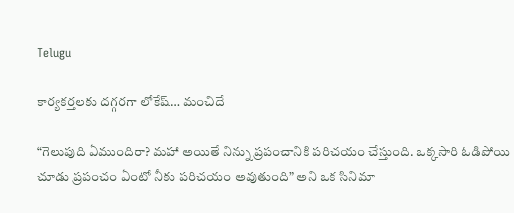Telugu

కార్యకర్తలకు దగ్గరగా లోకేష్… మంచిదే

“గెలుపుది ఏముందిరా? మహా అయితే నిన్ను ప్రపంచానికి పరిచయం చేస్తుంది. ఒక్కసారి ఓడిపోయి చూడు ప్రపంచం ఏంటో నీకు పరిచయం అవుతుంది” అని ఒక సినిమా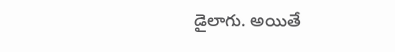డైలాగు. అయితే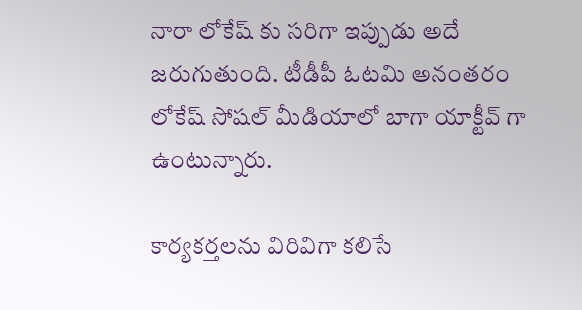నారా లోకేష్ కు సరిగా ఇప్పుడు అదే జరుగుతుంది. టీడీపీ ఓటమి అనంతరం లోకేష్ సోషల్ మీడియాలో బాగా యాక్టీవ్ గా ఉంటున్నారు.

కార్యకర్తలను విరివిగా కలిసే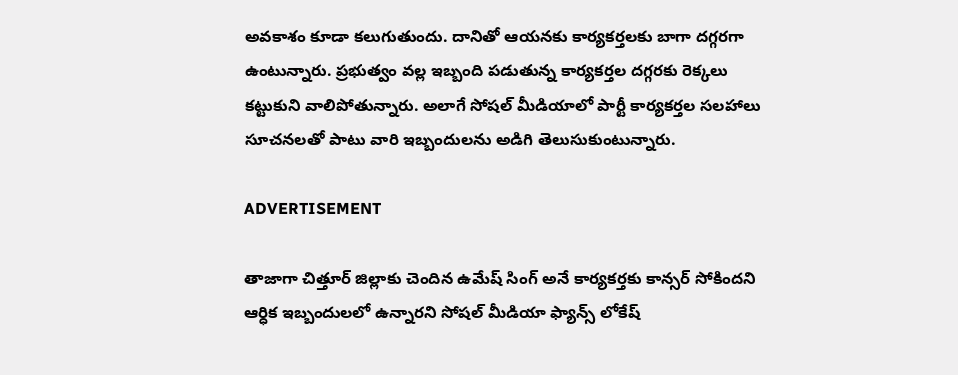అవకాశం కూడా కలుగుతుందు. దానితో ఆయనకు కార్యకర్తలకు బాగా దగ్గరగా ఉంటున్నారు. ప్రభుత్వం వల్ల ఇబ్బంది పడుతున్న కార్యకర్తల దగ్గరకు రెక్కలు కట్టుకుని వాలిపోతున్నారు. అలాగే సోషల్ మీడియాలో పార్టీ కార్యకర్తల సలహాలు సూచనలతో పాటు వారి ఇబ్బందులను అడిగి తెలుసుకుంటున్నారు.

ADVERTISEMENT

తాజాగా చిత్తూర్ జిల్లాకు చెందిన ఉమేష్ సింగ్ అనే కార్యకర్తకు కాన్సర్ సోకిందని ఆర్ధిక ఇబ్బందులలో ఉన్నారని సోషల్ మీడియా ఫ్యాన్స్ లోకేష్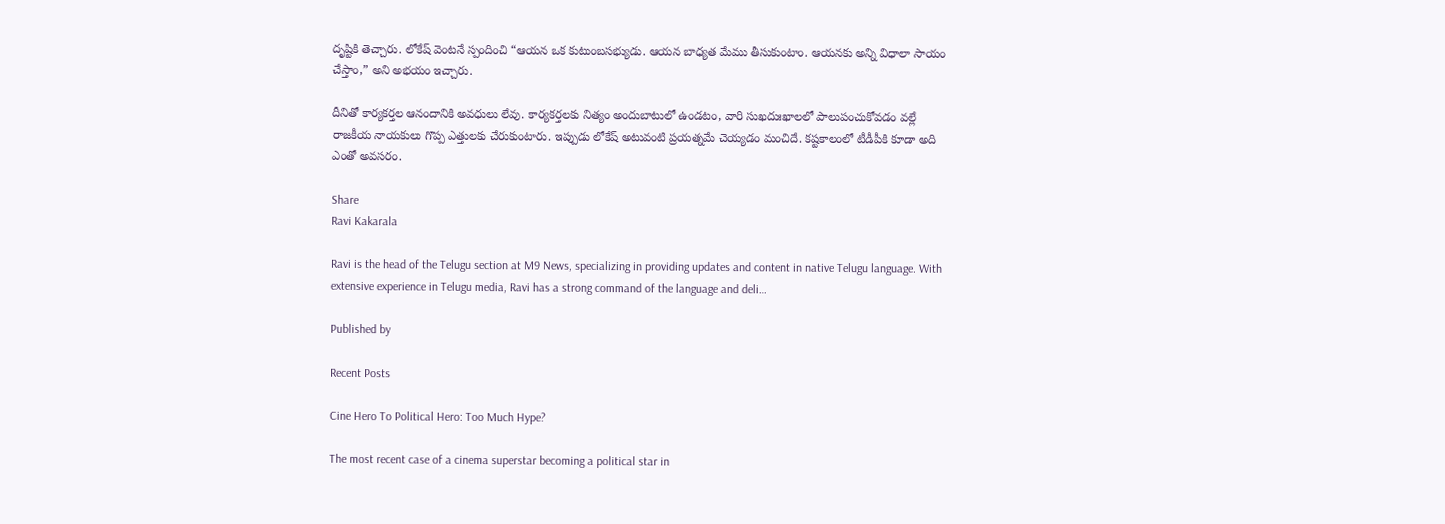దృష్టికి తెచ్చారు. లోకేష్ వెంటనే స్పందించి “ఆయన ఒక కుటుంబసభ్యుడు. ఆయన బాధ్యత మేము తీసుకుంటాం. ఆయనకు అన్ని విధాలా సాయం చేస్తాం,” అని అభయం ఇచ్చారు.

దీనితో కార్యకర్తల ఆనందానికి అవధులు లేవు. కార్యకర్తలకు నిత్యం అందుబాటులో ఉండటం, వారి సుఖదుఃఖాలలో పాలుపంచుకోవడం వల్లే రాజకీయ నాయకులు గొప్ప ఎత్తులకు చేరుకుంటారు. ఇప్పుడు లోకేష్ అటువంటి ప్రయత్నమే చెయ్యడం మంచిదే. కష్టకాలంలో టీడీపీకి కూడా అది ఎంతో అవసరం.

Share
Ravi Kakarala

Ravi is the head of the Telugu section at M9 News, specializing in providing updates and content in native Telugu language. With extensive experience in Telugu media, Ravi has a strong command of the language and deli…

Published by

Recent Posts

Cine Hero To Political Hero: Too Much Hype?

The most recent case of a cinema superstar becoming a political star in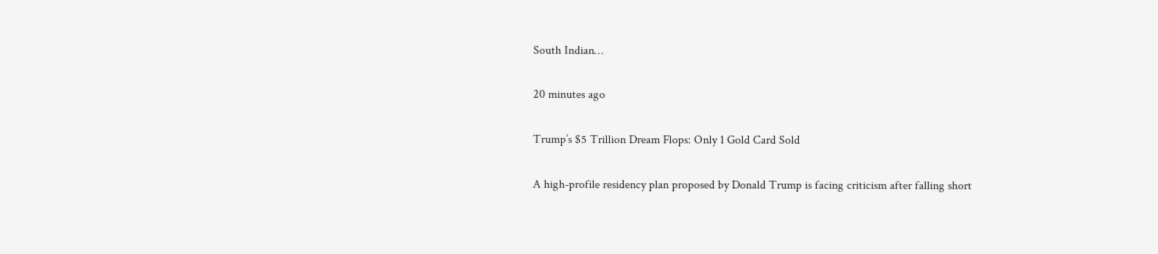South Indian…

20 minutes ago

Trump’s $5 Trillion Dream Flops: Only 1 Gold Card Sold

A high-profile residency plan proposed by Donald Trump is facing criticism after falling short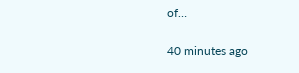of…

40 minutes ago